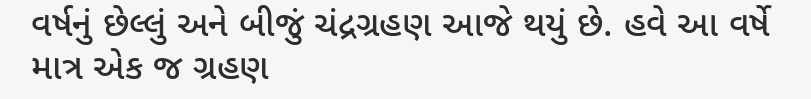વર્ષનું છેલ્લું અને બીજું ચંદ્રગ્રહણ આજે થયું છે. હવે આ વર્ષે માત્ર એક જ ગ્રહણ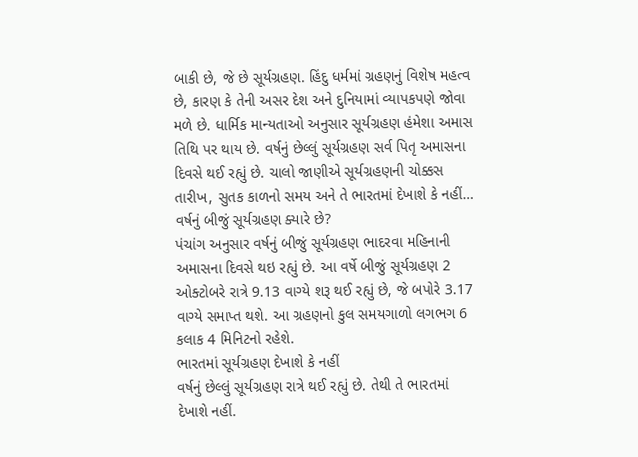બાકી છે, જે છે સૂર્યગ્રહણ. હિંદુ ધર્મમાં ગ્રહણનું વિશેષ મહત્વ છે, કારણ કે તેની અસર દેશ અને દુનિયામાં વ્યાપકપણે જોવા મળે છે. ધાર્મિક માન્યતાઓ અનુસાર સૂર્યગ્રહણ હંમેશા અમાસ તિથિ પર થાય છે. વર્ષનું છેલ્લું સૂર્યગ્રહણ સર્વ પિતૃ અમાસના દિવસે થઈ રહ્યું છે. ચાલો જાણીએ સૂર્યગ્રહણની ચોક્કસ તારીખ, સુતક કાળનો સમય અને તે ભારતમાં દેખાશે કે નહીં…
વર્ષનું બીજું સૂર્યગ્રહણ ક્યારે છે?
પંચાંગ અનુસાર વર્ષનું બીજું સૂર્યગ્રહણ ભાદરવા મહિનાની અમાસના દિવસે થઇ રહ્યું છે. આ વર્ષે બીજું સૂર્યગ્રહણ 2 ઓક્ટોબરે રાત્રે 9.13 વાગ્યે શરૂ થઈ રહ્યું છે, જે બપોરે 3.17 વાગ્યે સમાપ્ત થશે. આ ગ્રહણનો કુલ સમયગાળો લગભગ 6 કલાક 4 મિનિટનો રહેશે.
ભારતમાં સૂર્યગ્રહણ દેખાશે કે નહીં
વર્ષનું છેલ્લું સૂર્યગ્રહણ રાત્રે થઈ રહ્યું છે. તેથી તે ભારતમાં દેખાશે નહીં.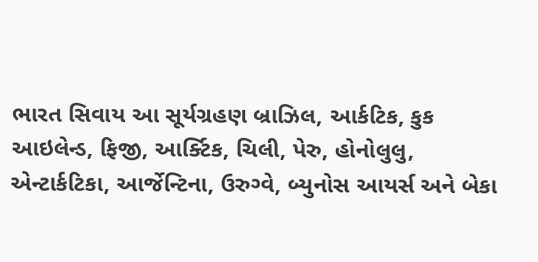ભારત સિવાય આ સૂર્યગ્રહણ બ્રાઝિલ, આર્કટિક, કુક આઇલેન્ડ, ફિજી, આર્ક્ટિક, ચિલી, પેરુ, હોનોલુલુ, એન્ટાર્કટિકા, આર્જેન્ટિના, ઉરુગ્વે, બ્યુનોસ આયર્સ અને બેકા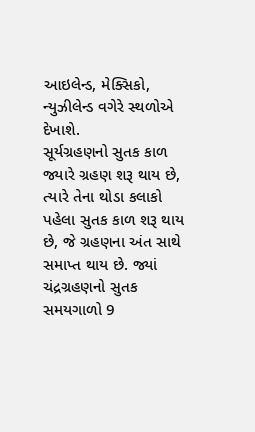આઇલેન્ડ, મેક્સિકો, ન્યુઝીલેન્ડ વગેરે સ્થળોએ દેખાશે.
સૂર્યગ્રહણનો સુતક કાળ
જ્યારે ગ્રહણ શરૂ થાય છે, ત્યારે તેના થોડા કલાકો પહેલા સુતક કાળ શરૂ થાય છે, જે ગ્રહણના અંત સાથે સમાપ્ત થાય છે. જ્યાં ચંદ્રગ્રહણનો સુતક સમયગાળો 9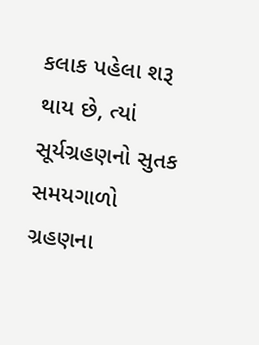કલાક પહેલા શરૂ થાય છે, ત્યાં સૂર્યગ્રહણનો સુતક સમયગાળો ગ્રહણના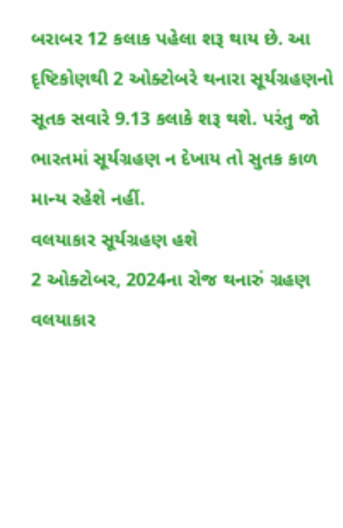બરાબર 12 કલાક પહેલા શરૂ થાય છે. આ દૃષ્ટિકોણથી 2 ઓક્ટોબરે થનારા સૂર્યગ્રહણનો સૂતક સવારે 9.13 કલાકે શરૂ થશે. પરંતુ જો ભારતમાં સૂર્યગ્રહણ ન દેખાય તો સુતક કાળ માન્ય રહેશે નહીં.
વલયાકાર સૂર્યગ્રહણ હશે
2 ઓક્ટોબર, 2024ના રોજ થનારું ગ્રહણ વલયાકાર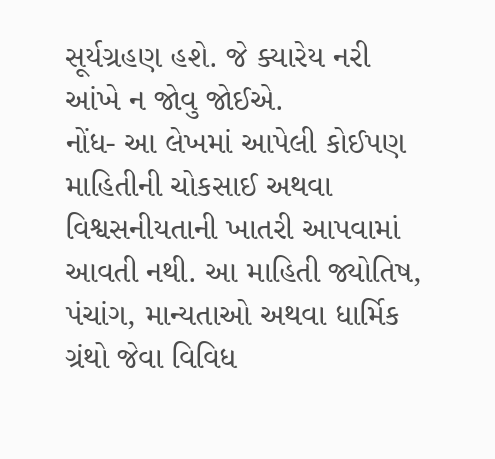સૂર્યગ્રહણ હશે. જે ક્યારેય નરી આંખે ન જોવુ જોઈએ.
નોંધ- આ લેખમાં આપેલી કોઈપણ માહિતીની ચોકસાઈ અથવા વિશ્વસનીયતાની ખાતરી આપવામાં આવતી નથી. આ માહિતી જ્યોતિષ, પંચાંગ, માન્યતાઓ અથવા ધાર્મિક ગ્રંથો જેવા વિવિધ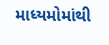માધ્યમોમાંથી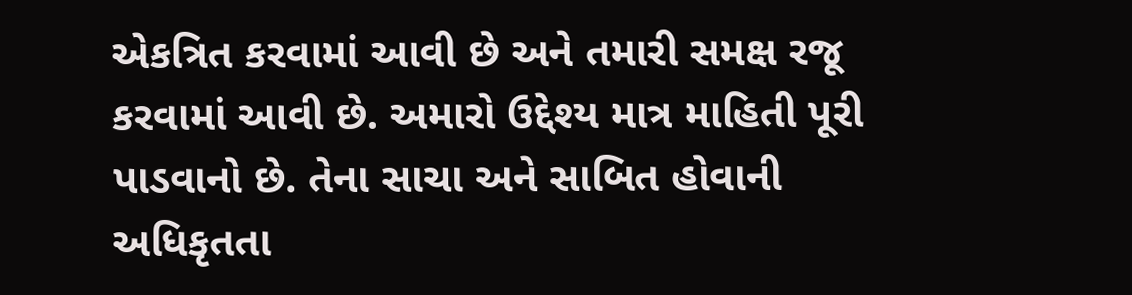એકત્રિત કરવામાં આવી છે અને તમારી સમક્ષ રજૂ કરવામાં આવી છે. અમારો ઉદ્દેશ્ય માત્ર માહિતી પૂરી પાડવાનો છે. તેના સાચા અને સાબિત હોવાની અધિકૃતતા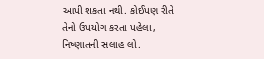આપી શકતા નથી. કોઈપણ રીતે તેનો ઉપયોગ કરતા પહેલા, નિષ્ણાતની સલાહ લો.